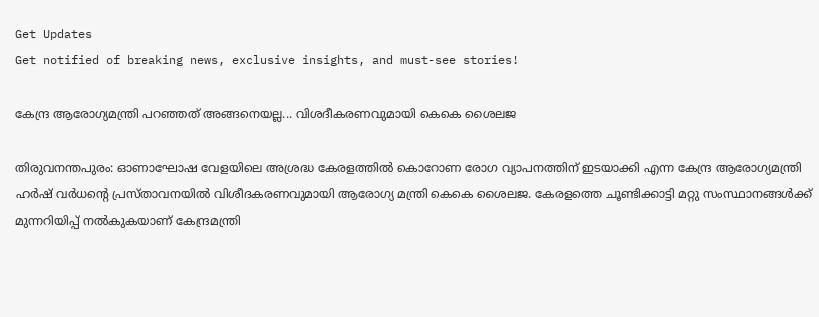Get Updates
Get notified of breaking news, exclusive insights, and must-see stories!

കേന്ദ്ര ആരോഗ്യമന്ത്രി പറഞ്ഞത് അങ്ങനെയല്ല... വിശദീകരണവുമായി കെകെ ശൈലജ

തിരുവനന്തപുരം: ഓണാഘോഷ വേളയിലെ അശ്രദ്ധ കേരളത്തില്‍ കൊറോണ രോഗ വ്യാപനത്തിന് ഇടയാക്കി എന്ന കേന്ദ്ര ആരോഗ്യമന്ത്രി ഹര്‍ഷ് വര്‍ധന്റെ പ്രസ്താവനയില്‍ വിശീദകരണവുമായി ആരോഗ്യ മന്ത്രി കെകെ ശൈലജ. കേരളത്തെ ചൂണ്ടിക്കാട്ടി മറ്റു സംസ്ഥാനങ്ങള്‍ക്ക് മുന്നറിയിപ്പ് നല്‍കുകയാണ് കേന്ദ്രമന്ത്രി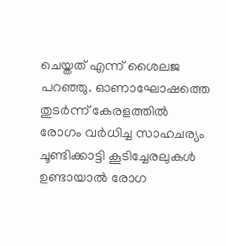ചെയ്തത് എന്ന് ശൈലജ പറഞ്ഞു. ഓണാഘോഷത്തെ തുടര്‍ന്ന് കേരളത്തില്‍ രോഗം വര്‍ധിച്ച സാഹചര്യം ചൂണ്ടിക്കാട്ടി കൂടിച്ചേരലുകള്‍ ഉണ്ടായാല്‍ രോഗ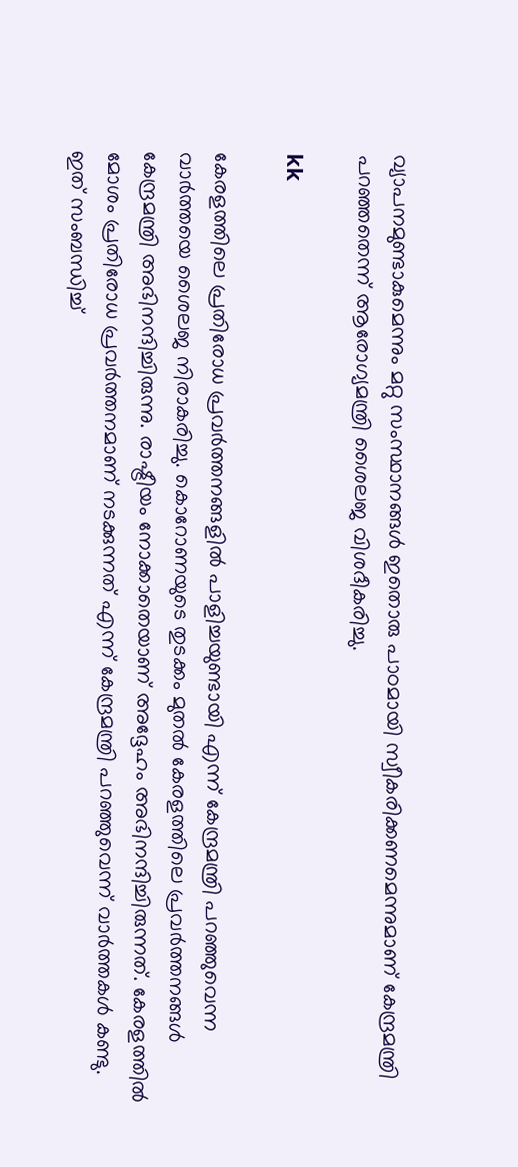വ്യാപനമുണ്ടാകുമെന്നും മറ്റു സംസ്ഥാനങ്ങള്‍ ഇതൊരു പാഠമായി സ്വീകരിക്കണമെന്നുമാണ് കേന്ദ്രമന്ത്രി പറഞ്ഞതെന്ന് ആരോഗ്യമന്ത്രി ശൈലജ വിശദീകരിച്ചു.

kk

കേരളത്തിലെ പ്രതിരോധ പ്രവര്‍ത്തനങ്ങളില്‍ പാളിച്ചയുണ്ടായി എന്ന് കേന്ദ്രമന്ത്രി പറഞ്ഞുവെന്ന വാര്‍ത്തയെ ശൈലജ നിരാകരിച്ചു. കൊറോണയുടെ തുടക്കം മുതല്‍ കേരളത്തിലെ പ്രവര്‍ത്തനങ്ങള്‍ കേന്ദ്രമന്ത്രി അഭിനന്ദിച്ചിരുന്നു. രാഷ്ട്രീയം നോക്കാതെയാണ് അദ്ദേഹം അഭിനന്ദിച്ചിരുന്നത്. കേരളത്തില്‍ മോശം പ്രതിരോധ പ്രവര്‍ത്തനമാണ് നടക്കുന്നത് എന്ന് കേന്ദ്രമന്ത്രി പറഞ്ഞുവെന്ന് വാര്‍ത്തകള്‍ കണ്ടു. ഇത് സംബന്ധിച്ച്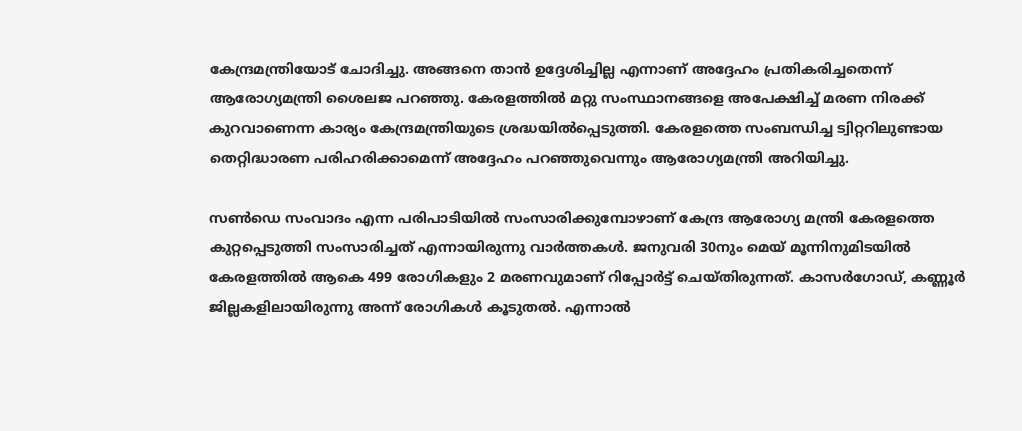കേന്ദ്രമന്ത്രിയോട് ചോദിച്ചു. അങ്ങനെ താന്‍ ഉദ്ദേശിച്ചില്ല എന്നാണ് അദ്ദേഹം പ്രതികരിച്ചതെന്ന് ആരോഗ്യമന്ത്രി ശൈലജ പറഞ്ഞു. കേരളത്തില്‍ മറ്റു സംസ്ഥാനങ്ങളെ അപേക്ഷിച്ച് മരണ നിരക്ക് കുറവാണെന്ന കാര്യം കേന്ദ്രമന്ത്രിയുടെ ശ്രദ്ധയില്‍പ്പെടുത്തി. കേരളത്തെ സംബന്ധിച്ച ട്വിറ്ററിലുണ്ടായ തെറ്റിദ്ധാരണ പരിഹരിക്കാമെന്ന് അദ്ദേഹം പറഞ്ഞുവെന്നും ആരോഗ്യമന്ത്രി അറിയിച്ചു.

സണ്‍ഡെ സംവാദം എന്ന പരിപാടിയില്‍ സംസാരിക്കുമ്പോഴാണ് കേന്ദ്ര ആരോഗ്യ മന്ത്രി കേരളത്തെ കുറ്റപ്പെടുത്തി സംസാരിച്ചത് എന്നായിരുന്നു വാര്‍ത്തകള്‍. ജനുവരി 30നും മെയ് മൂന്നിനുമിടയില്‍ കേരളത്തില്‍ ആകെ 499 രോഗികളും 2 മരണവുമാണ് റിപ്പോര്‍ട്ട് ചെയ്തിരുന്നത്. കാസര്‍ഗോഡ്, കണ്ണൂര്‍ ജില്ലകളിലായിരുന്നു അന്ന് രോഗികള്‍ കൂടുതല്‍. എന്നാല്‍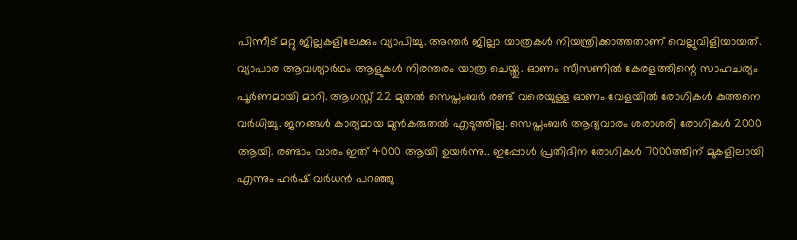പിന്നീട് മറ്റു ജില്ലകളിലേക്കും വ്യാപിച്ചു. അന്തര്‍ ജില്ലാ യാത്രകള്‍ നിയന്ത്രിക്കാത്തതാണ് വെല്ലുവിളിയായത്. വ്യാപാര ആവശ്യാര്‍ഥം ആളുകള്‍ നിരന്തരം യാത്ര ചെയ്തു. ഓണം സീസണില്‍ കേരളത്തിന്റെ സാഹചര്യം പൂര്‍ണമായി മാറി. ആഗസ്റ്റ് 22 മുതല്‍ സെപ്തംബര്‍ രണ്ട് വരെയുള്ള ഓണം വേളയില്‍ രോഗികള്‍ കുത്തനെ വര്‍ധിച്ചു. ജനങ്ങള്‍ കാര്യമായ മുന്‍കരുതല്‍ എടുത്തില്ല. സെപ്തംബര്‍ ആദ്യവാരം ശരാശരി രോഗികള്‍ 2000 ആയി. രണ്ടാം വാരം ഇത് 4000 ആയി ഉയര്‍ന്നു.. ഇപ്പോള്‍ പ്രതിദിന രോഗികള്‍ 7000ത്തിന് മുകളിലായി എന്നും ഹര്‍ഷ് വര്‍ധന്‍ പറഞ്ഞു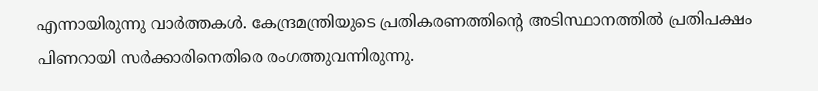എന്നായിരുന്നു വാര്‍ത്തകള്‍. കേന്ദ്രമന്ത്രിയുടെ പ്രതികരണത്തിന്റെ അടിസ്ഥാനത്തില്‍ പ്രതിപക്ഷം പിണറായി സര്‍ക്കാരിനെതിരെ രംഗത്തുവന്നിരുന്നു.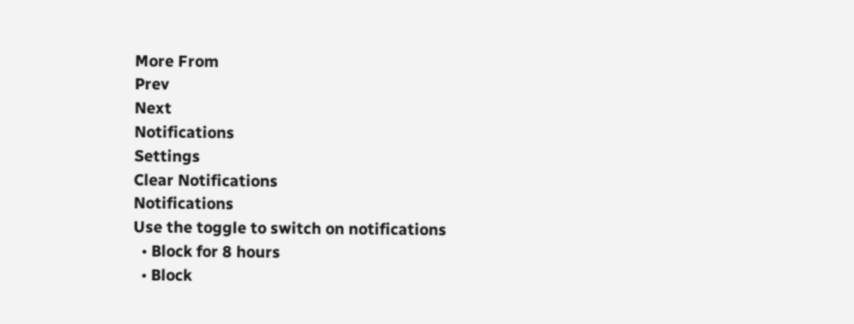More From
Prev
Next
Notifications
Settings
Clear Notifications
Notifications
Use the toggle to switch on notifications
  • Block for 8 hours
  • Block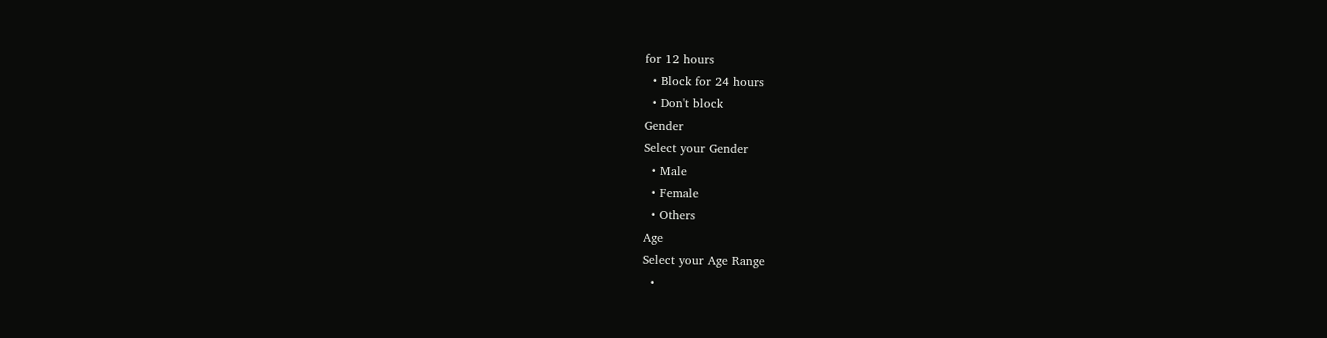for 12 hours
  • Block for 24 hours
  • Don't block
Gender
Select your Gender
  • Male
  • Female
  • Others
Age
Select your Age Range
  •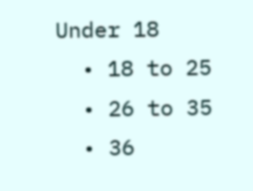Under 18
  • 18 to 25
  • 26 to 35
  • 36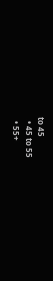to 45
  • 45 to 55
  • 55+